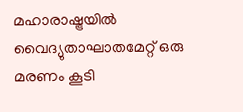മഹാരാഷ്ട്രയിൽ വൈദ്യുതാഘാതമേറ്റ് ഒരു മരണം കൂടി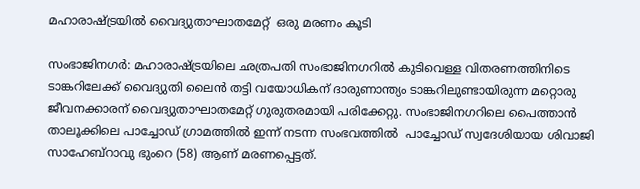മഹാരാഷ്ട്രയിൽ വൈദ്യുതാഘാതമേറ്റ്  ഒരു മരണം കൂടി

സംഭാജിനഗർ: മഹാരാഷ്ട്രയിലെ ഛത്രപതി സംഭാജിനഗറിൽ കുടിവെള്ള വിതരണത്തിനിടെ ടാങ്കറിലേക്ക് വൈദ്യുതി ലൈൻ തട്ടി വയോധികന് ദാരുണാന്ത്യം ടാങ്കറിലുണ്ടായിരുന്ന മറ്റൊരു ജീവനക്കാരന് വൈദ്യുതാഘാതമേറ്റ് ഗുരുതരമായി പരിക്കേറ്റു. സംഭാജിനഗറിലെ പൈത്താൻ താലൂക്കിലെ പാച്ചോഡ് ഗ്രാമത്തിൽ ഇന്ന് നടന്ന സംഭവത്തിൽ  പാച്ചോഡ് സ്വദേശിയായ ശിവാജി സാഹേബ്‌റാവു ഭുംറെ (58) ആണ് മരണപ്പെട്ടത്.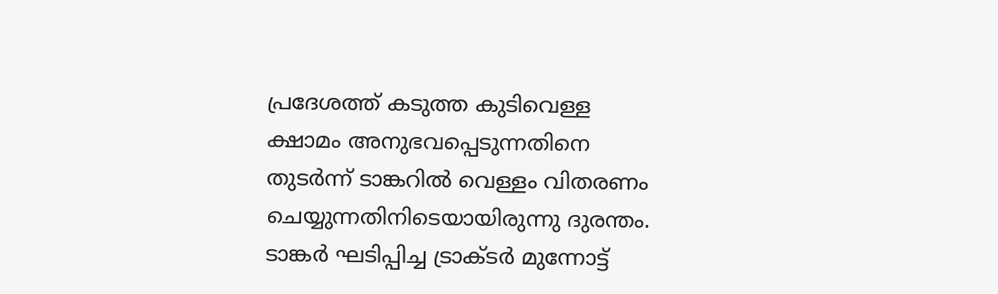പ്രദേശത്ത് കടുത്ത കുടിവെള്ള ക്ഷാമം അനുഭവപ്പെടുന്നതിനെ തുടർന്ന് ടാങ്കറിൽ വെള്ളം വിതരണം ചെയ്യുന്നതിനിടെയായിരുന്നു ദുരന്തം. ടാങ്കർ ഘടിപ്പിച്ച ട്രാക്ടർ മുന്നോട്ട്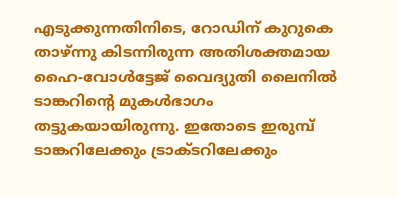എടുക്കുന്നതിനിടെ, റോഡിന് കുറുകെ താഴ്ന്നു കിടന്നിരുന്ന അതിശക്തമായ ഹൈ-വോൾട്ടേജ് വൈദ്യുതി ലൈനിൽ ടാങ്കറിന്റെ മുകൾഭാഗം തട്ടുകയായിരുന്നു. ഇതോടെ ഇരുമ്പ് ടാങ്കറിലേക്കും ട്രാക്ടറിലേക്കും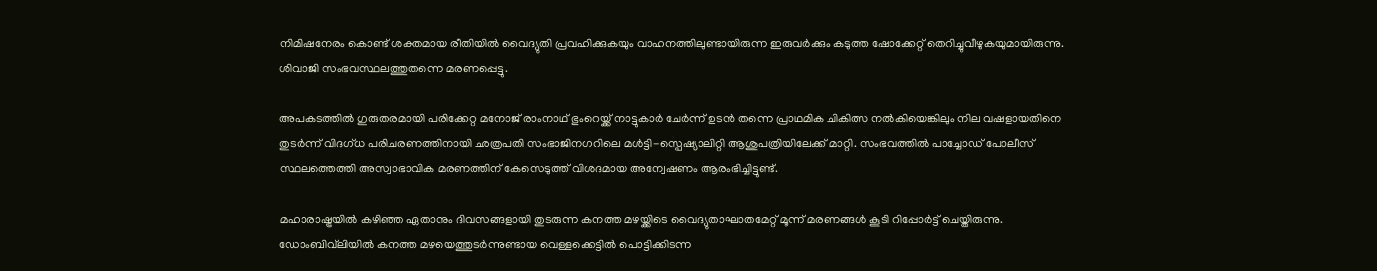നിമിഷനേരം കൊണ്ട് ശക്തമായ രീതിയിൽ വൈദ്യുതി പ്രവഹിക്കുകയും വാഹനത്തിലുണ്ടായിരുന്ന ഇരുവർക്കും കടുത്ത ഷോക്കേറ്റ് തെറിച്ചുവീഴുകയുമായിരുന്നു. ശിവാജി സംഭവസ്ഥലത്തുതന്നെ മരണപ്പെട്ടു.

അപകടത്തിൽ ഗുരുതരമായി പരിക്കേറ്റ മനോജ് രാംനാഥ് ഭുംറെയ്ക്ക് നാട്ടുകാർ ചേർന്ന് ഉടൻ തന്നെ പ്രാഥമിക ചികിത്സ നൽകിയെങ്കിലും നില വഷളായതിനെ തുടർന്ന് വിദഗ്ധ പരിചരണത്തിനായി ഛത്രപതി സംഭാജിനഗറിലെ മൾട്ടി-സ്പെഷ്യാലിറ്റി ആശുപത്രിയിലേക്ക് മാറ്റി. സംഭവത്തിൽ പാച്ചോഡ് പോലീസ് സ്ഥലത്തെത്തി അസ്വാഭാവിക മരണത്തിന് കേസെടുത്ത് വിശദമായ അന്വേഷണം ആരംഭിച്ചിട്ടുണ്ട്.

മഹാരാഷ്ട്രയിൽ കഴിഞ്ഞ ഏതാനും ദിവസങ്ങളായി തുടരുന്ന കനത്ത മഴയ്ക്കിടെ വൈദ്യുതാഘാതമേറ്റ് മൂന്ന് മരണങ്ങൾ കൂടി റിപ്പോർട്ട് ചെയ്തിരുന്നു.  ഡോംബിവ്‌ലിയിൽ കനത്ത മഴയെത്തുടർന്നുണ്ടായ വെള്ളക്കെട്ടിൽ പൊട്ടിക്കിടന്ന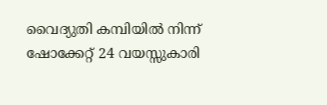വൈദ്യുതി കമ്പിയിൽ നിന്ന് ഷോക്കേറ്റ് 24 വയസ്സുകാരി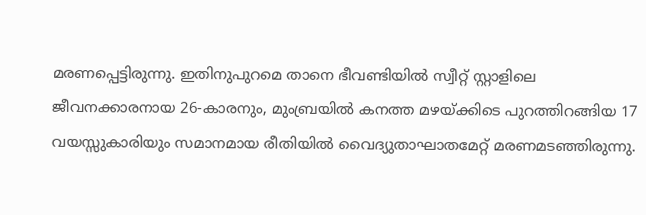മരണപ്പെട്ടിരുന്നു. ഇതിനുപുറമെ താനെ ഭീവണ്ടിയിൽ സ്വീറ്റ് സ്റ്റാളിലെ ജീവനക്കാരനായ 26-കാരനും, മുംബ്രയിൽ കനത്ത മഴയ്ക്കിടെ പുറത്തിറങ്ങിയ 17 വയസ്സുകാരിയും സമാനമായ രീതിയിൽ വൈദ്യുതാഘാതമേറ്റ് മരണമടഞ്ഞിരുന്നു.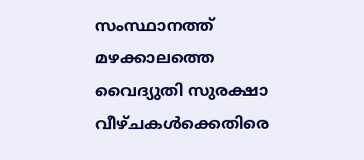സംസ്ഥാനത്ത് മഴക്കാലത്തെ വൈദ്യുതി സുരക്ഷാ വീഴ്ചകൾക്കെതിരെ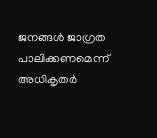ജനങ്ങൾ ജാഗ്രത പാലിക്കണമെന്ന് അധികൃതർ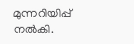മുന്നറിയിപ്പ് നൽകി.